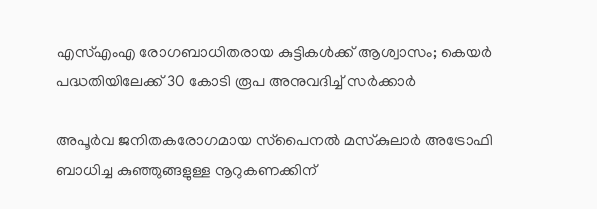എസ്എംഎ രോഗബാധിതരായ കുട്ടികൾക്ക് ആശ്വാസം; കെയർ പദ്ധതിയിലേക്ക് 30 കോടി രൂപ അനുവദിച്ച് സർക്കാർ

അപൂർവ ജനിതകരോഗമായ സ്‌പൈനൽ മസ്‌കുലാർ അട്രോഫി ബാധിച്ച കുഞ്ഞുങ്ങളുള്ള നൂറുകണക്കിന്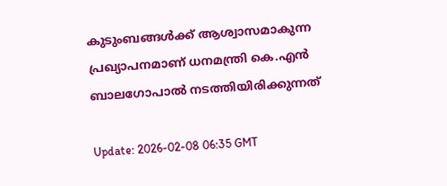കുടുംബങ്ങൾക്ക് ആശ്വാസമാകുന്ന പ്രഖ്യാപനമാണ് ധനമന്ത്രി കെ.എൻ ബാലഗോപാൽ നടത്തിയിരിക്കുന്നത്

Update: 2026-02-08 06:35 GMT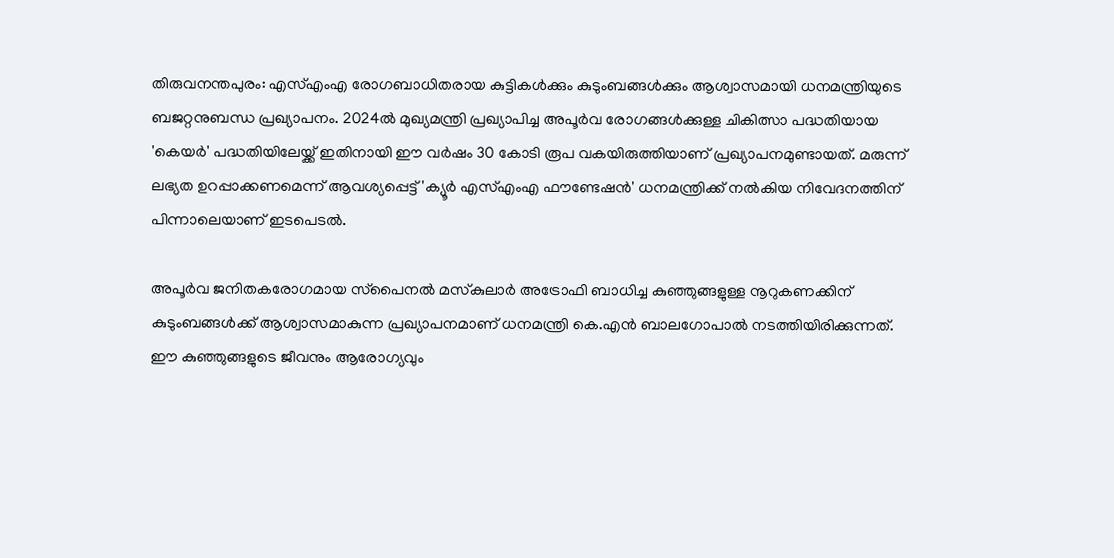തിരുവനന്തപുരം: എസ്എംഎ രോഗബാധിതരായ കുട്ടികൾക്കും കുടുംബങ്ങൾക്കും ആശ്വാസമായി ധനമന്ത്രിയുടെ ബജറ്റനുബന്ധ പ്രഖ്യാപനം. 2024ൽ മുഖ്യമന്ത്രി പ്രഖ്യാപിച്ച അപൂർവ രോഗങ്ങൾക്കുള്ള ചികിത്സാ പദ്ധതിയായ 'കെയർ' പദ്ധതിയിലേയ്ക്ക് ഇതിനായി ഈ വർഷം 30 കോടി രൂപ വകയിരുത്തിയാണ് പ്രഖ്യാപനമുണ്ടായത്. മരുന്ന് ലഭ്യത ഉറപ്പാക്കണമെന്ന് ആവശ്യപ്പെട്ട് 'ക്യൂർ എസ്എംഎ ഫൗണ്ടേഷൻ' ധനമന്ത്രിക്ക് നൽകിയ നിവേദനത്തിന് പിന്നാലെയാണ് ഇടപെടൽ.

അപൂർവ ജനിതകരോഗമായ സ്‌പൈനൽ മസ്‌കുലാർ അട്രോഫി ബാധിച്ച കുഞ്ഞുങ്ങളുള്ള നൂറുകണക്കിന് കുടുംബങ്ങൾക്ക് ആശ്വാസമാകുന്ന പ്രഖ്യാപനമാണ് ധനമന്ത്രി കെ.എൻ ബാലഗോപാൽ നടത്തിയിരിക്കുന്നത്. ഈ കുഞ്ഞുങ്ങളുടെ ജീവനും ആരോഗ്യവും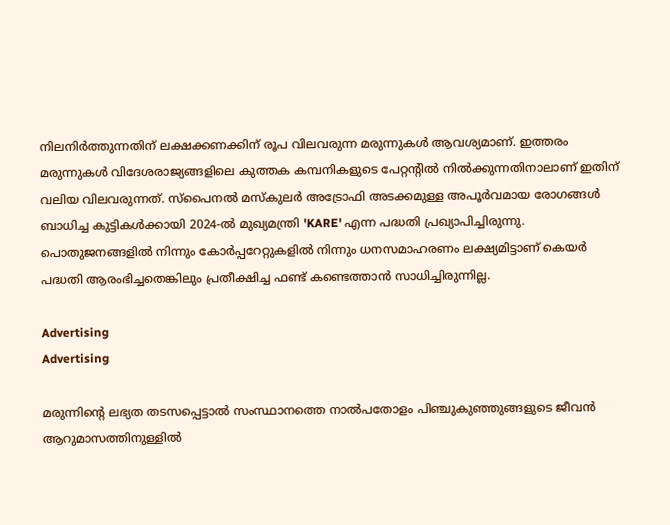നിലനിർത്തുന്നതിന് ലക്ഷക്കണക്കിന് രൂപ വിലവരുന്ന മരുന്നുകൾ ആവശ്യമാണ്. ഇത്തരം മരുന്നുകൾ വിദേശരാജ്യങ്ങളിലെ കുത്തക കമ്പനികളുടെ പേറ്റന്റിൽ നിൽക്കുന്നതിനാലാണ് ഇതിന് വലിയ വിലവരുന്നത്. സ്‌പൈനൽ മസ്‌കുലർ അട്രോഫി അടക്കമുള്ള അപൂർവമായ രോഗങ്ങൾ ബാധിച്ച കുട്ടികൾക്കായി 2024-ൽ മുഖ്യമന്ത്രി 'KARE' എന്ന പദ്ധതി പ്രഖ്യാപിച്ചിരുന്നു. പൊതുജനങ്ങളിൽ നിന്നും കോർപ്പറേറ്റുകളിൽ നിന്നും ധനസമാഹരണം ലക്ഷ്യമിട്ടാണ് കെയർ പദ്ധതി ആരംഭിച്ചതെങ്കിലും പ്രതീക്ഷിച്ച ഫണ്ട് കണ്ടെത്താൻ സാധിച്ചിരുന്നില്ല.

Advertising
Advertising

മരുന്നിന്റെ ലഭ്യത തടസപ്പെട്ടാൽ സംസ്ഥാനത്തെ നാൽപതോളം പിഞ്ചുകുഞ്ഞുങ്ങളുടെ ജീവൻ ആറുമാസത്തിനുള്ളിൽ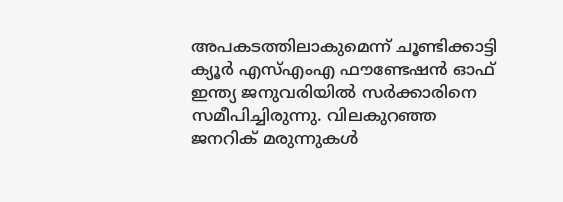അപകടത്തിലാകുമെന്ന് ചൂണ്ടിക്കാട്ടി ക്യൂർ എസ്എംഎ ഫൗണ്ടേഷൻ ഓഫ് ഇന്ത്യ ജനുവരിയിൽ സർക്കാരിനെ സമീപിച്ചിരുന്നു. വിലകുറഞ്ഞ ജനറിക് മരുന്നുകൾ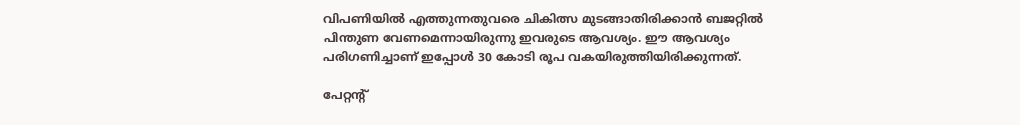വിപണിയിൽ എത്തുന്നതുവരെ ചികിത്സ മുടങ്ങാതിരിക്കാൻ ബജറ്റിൽ പിന്തുണ വേണമെന്നായിരുന്നു ഇവരുടെ ആവശ്യം. ഈ ആവശ്യം പരിഗണിച്ചാണ് ഇപ്പോൾ 30 കോടി രൂപ വകയിരുത്തിയിരിക്കുന്നത്.

പേറ്റന്റ്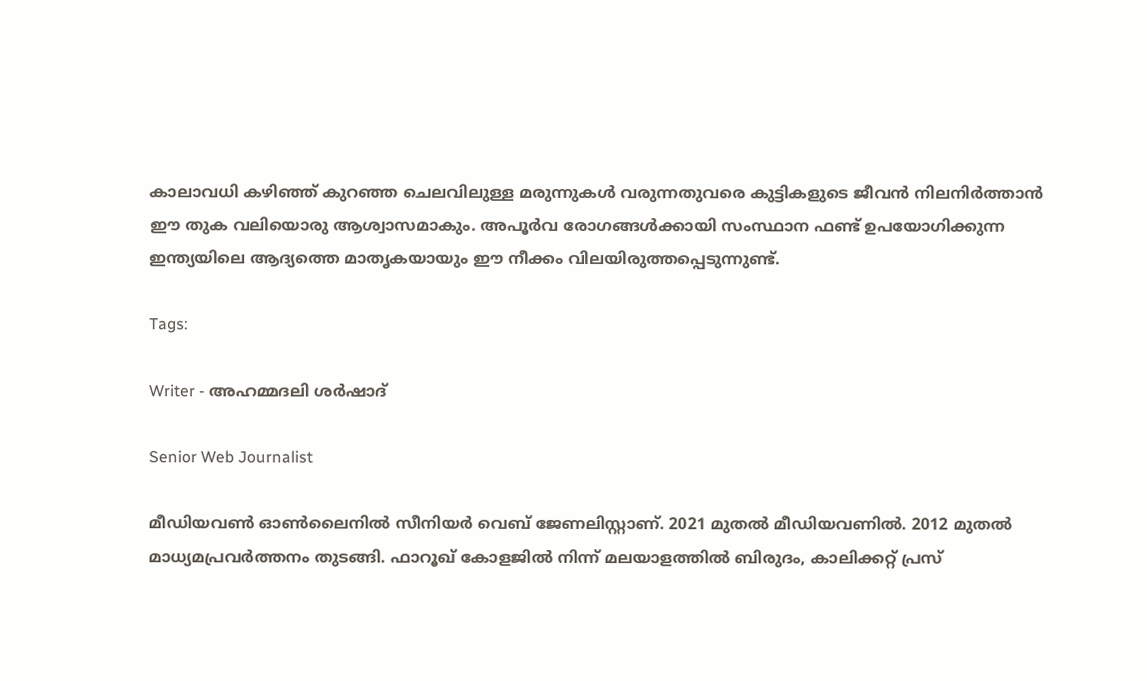കാലാവധി കഴിഞ്ഞ് കുറഞ്ഞ ചെലവിലുള്ള മരുന്നുകൾ വരുന്നതുവരെ കുട്ടികളുടെ ജീവൻ നിലനിർത്താൻ ഈ തുക വലിയൊരു ആശ്വാസമാകും. അപൂർവ രോഗങ്ങൾക്കായി സംസ്ഥാന ഫണ്ട് ഉപയോഗിക്കുന്ന ഇന്ത്യയിലെ ആദ്യത്തെ മാതൃകയായും ഈ നീക്കം വിലയിരുത്തപ്പെടുന്നുണ്ട്.

Tags:

Writer - അഹമ്മദലി ശര്‍ഷാദ്

Senior Web Journalist

മീഡിയവൺ ഓൺലൈനിൽ സീനിയർ വെബ് ജേണലിസ്റ്റാണ്. 2021 മുതൽ മീഡിയവണിൽ. 2012 മുതൽ മാധ്യമപ്രവർത്തനം തുടങ്ങി. ഫാറൂഖ് കോളജിൽ നിന്ന് മലയാളത്തിൽ ബിരുദം, കാലിക്കറ്റ് പ്രസ്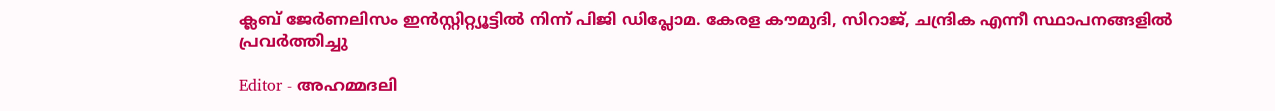ക്ലബ് ജേർണലിസം ഇൻസ്റ്റിറ്റ്യൂട്ടിൽ നിന്ന് പിജി ഡിപ്ലോമ. കേരള കൗമുദി, സിറാജ്, ചന്ദ്രിക എന്നീ സ്ഥാപനങ്ങളിൽ പ്രവർത്തിച്ചു

Editor - അഹമ്മദലി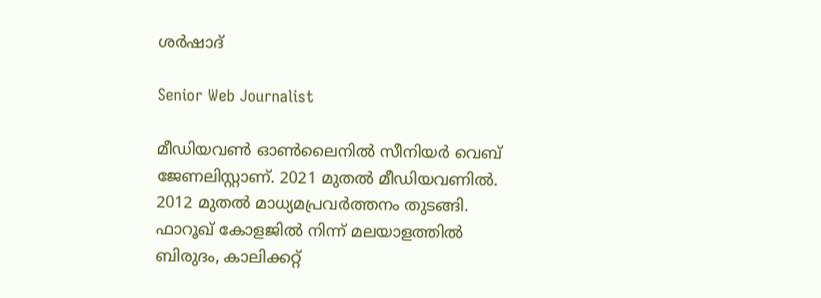ശര്‍ഷാദ്

Senior Web Journalist

മീഡിയവൺ ഓൺലൈനിൽ സീനിയർ വെബ് ജേണലിസ്റ്റാണ്. 2021 മുതൽ മീഡിയവണിൽ. 2012 മുതൽ മാധ്യമപ്രവർത്തനം തുടങ്ങി. ഫാറൂഖ് കോളജിൽ നിന്ന് മലയാളത്തിൽ ബിരുദം, കാലിക്കറ്റ്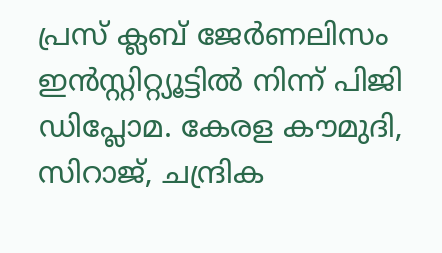പ്രസ് ക്ലബ് ജേർണലിസം ഇൻസ്റ്റിറ്റ്യൂട്ടിൽ നിന്ന് പിജി ഡിപ്ലോമ. കേരള കൗമുദി, സിറാജ്, ചന്ദ്രിക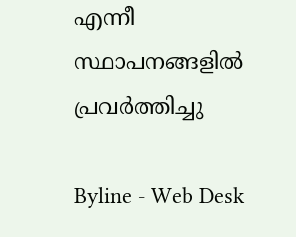എന്നീ സ്ഥാപനങ്ങളിൽ പ്രവർത്തിച്ചു

Byline - Web Desk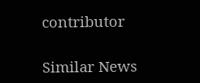contributor

Similar News